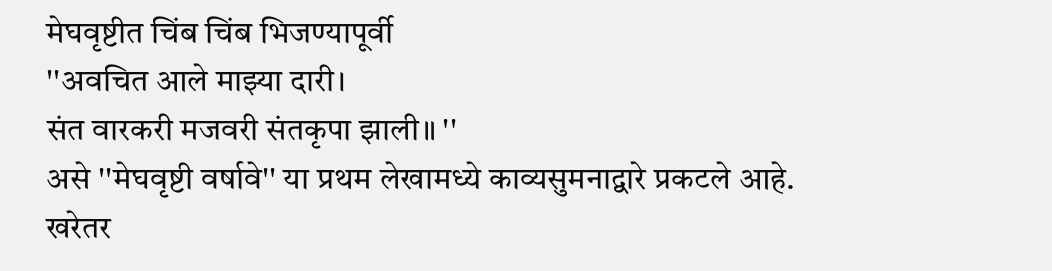मेघवृष्टीत चिंब चिंब भिजण्यापूर्वी
''अवचित आले माझ्या दारी।
संत वारकरी मजवरी संतकृपा झाली॥ ''
असे ''मेघवृष्टी वर्षावे'' या प्रथम लेखामध्ये काव्यसुमनाद्वारे प्रकटले आहे. खरेतर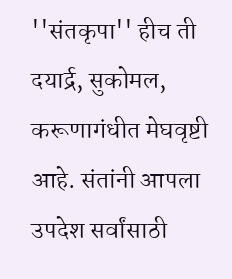''संतकृपा'' हीच ती दयार्द्र, सुकोमल, करूणागंधीत मेघवृष्टी आहे. संतांनी आपला उपदेश सर्वांसाठी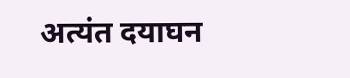अत्यंत दयाघन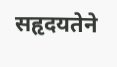सहृदयतेने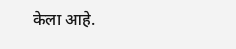केला आहे.